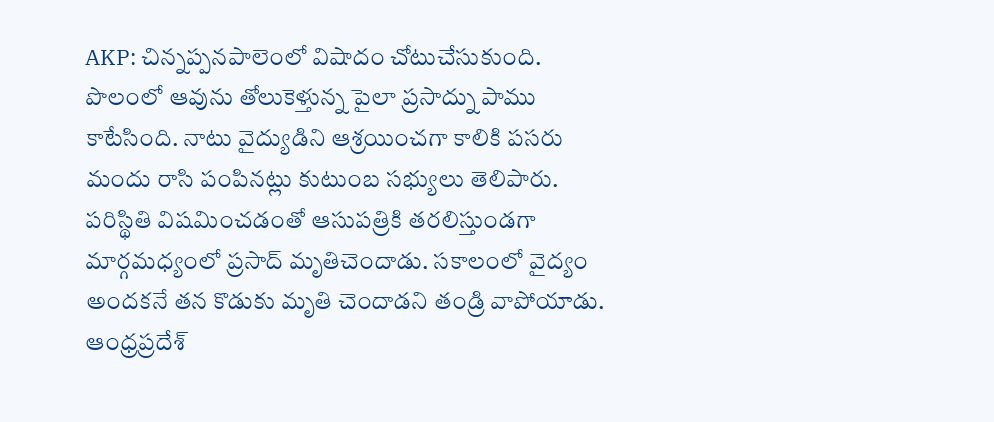AKP: చిన్నప్పనపాలెంలో విషాదం చోటుచేసుకుంది. పొలంలో ఆవును తోలుకెళ్తున్న పైలా ప్రసాద్ను పాము కాటేసింది. నాటు వైద్యుడిని ఆశ్రయించగా కాలికి పసరు మందు రాసి పంపినట్లు కుటుంబ సభ్యులు తెలిపారు. పరిస్థితి విషమించడంతో ఆసుపత్రికి తరలిస్తుండగా మార్గమధ్యంలో ప్రసాద్ మృతిచెందాడు. సకాలంలో వైద్యం అందకనే తన కొడుకు మృతి చెందాడని తండ్రి వాపోయాడు.
ఆంధ్రప్రదేశ్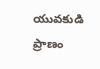యువకుడి ప్రాణం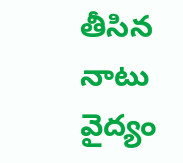తీసిన నాటు వైద్యం